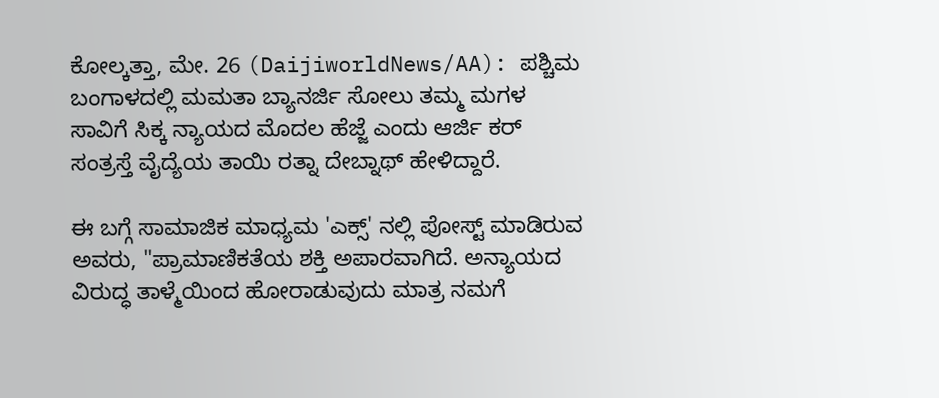ಕೋಲ್ಕತ್ತಾ, ಮೇ. 26 (DaijiworldNews/AA): ಪಶ್ಚಿಮ ಬಂಗಾಳದಲ್ಲಿ ಮಮತಾ ಬ್ಯಾನರ್ಜಿ ಸೋಲು ತಮ್ಮ ಮಗಳ ಸಾವಿಗೆ ಸಿಕ್ಕ ನ್ಯಾಯದ ಮೊದಲ ಹೆಜ್ಜೆ ಎಂದು ಆರ್ಜಿ ಕರ್ ಸಂತ್ರಸ್ತೆ ವೈದ್ಯೆಯ ತಾಯಿ ರತ್ನಾ ದೇಬ್ನಾಥ್ ಹೇಳಿದ್ದಾರೆ.

ಈ ಬಗ್ಗೆ ಸಾಮಾಜಿಕ ಮಾಧ್ಯಮ 'ಎಕ್ಸ್' ನಲ್ಲಿ ಪೋಸ್ಟ್ ಮಾಡಿರುವ ಅವರು, "ಪ್ರಾಮಾಣಿಕತೆಯ ಶಕ್ತಿ ಅಪಾರವಾಗಿದೆ. ಅನ್ಯಾಯದ ವಿರುದ್ಧ ತಾಳ್ಮೆಯಿಂದ ಹೋರಾಡುವುದು ಮಾತ್ರ ನಮಗೆ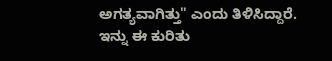ಅಗತ್ಯವಾಗಿತ್ತು" ಎಂದು ತಿಳಿಸಿದ್ದಾರೆ.
ಇನ್ನು ಈ ಕುರಿತು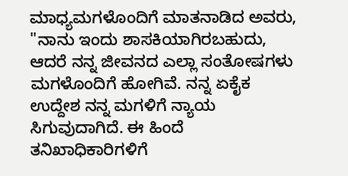ಮಾಧ್ಯಮಗಳೊಂದಿಗೆ ಮಾತನಾಡಿದ ಅವರು, "ನಾನು ಇಂದು ಶಾಸಕಿಯಾಗಿರಬಹುದು, ಆದರೆ ನನ್ನ ಜೀವನದ ಎಲ್ಲಾ ಸಂತೋಷಗಳು ಮಗಳೊಂದಿಗೆ ಹೋಗಿವೆ. ನನ್ನ ಏಕೈಕ ಉದ್ದೇಶ ನನ್ನ ಮಗಳಿಗೆ ನ್ಯಾಯ ಸಿಗುವುದಾಗಿದೆ. ಈ ಹಿಂದೆ ತನಿಖಾಧಿಕಾರಿಗಳಿಗೆ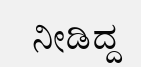ನೀಡಿದ್ದ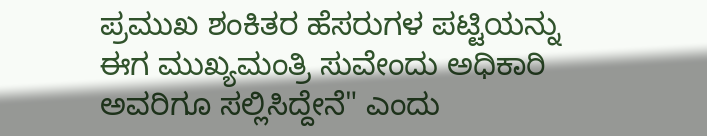ಪ್ರಮುಖ ಶಂಕಿತರ ಹೆಸರುಗಳ ಪಟ್ಟಿಯನ್ನು ಈಗ ಮುಖ್ಯಮಂತ್ರಿ ಸುವೇಂದು ಅಧಿಕಾರಿ ಅವರಿಗೂ ಸಲ್ಲಿಸಿದ್ದೇನೆ" ಎಂದು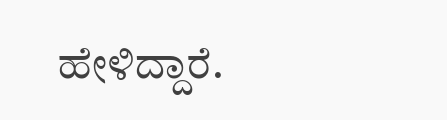ಹೇಳಿದ್ದಾರೆ.